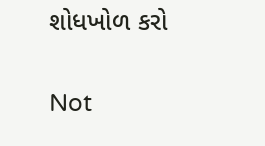શોધખોળ કરો

Not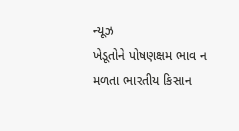ન્યૂઝ
ખેડૂતોને પોષણક્ષમ ભાવ ન મળતા ભારતીય કિસાન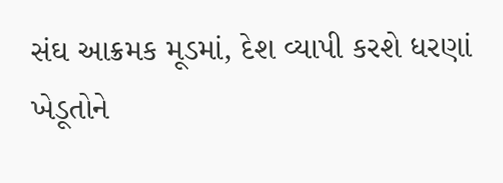સંઘ આક્રમક મૂડમાં, દેશ વ્યાપી કરશે ધરણાં
ખેડૂતોને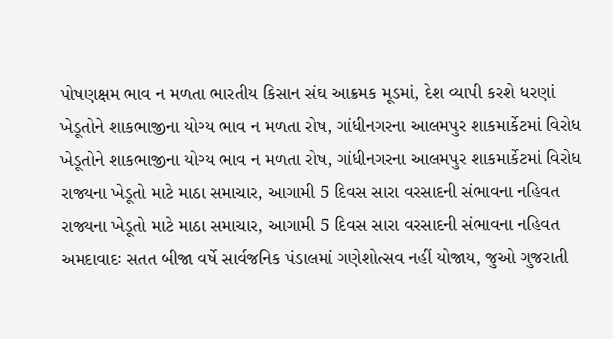પોષણક્ષમ ભાવ ન મળતા ભારતીય કિસાન સંઘ આક્રમક મૂડમાં, દેશ વ્યાપી કરશે ધરણાં
ખેડૂતોને શાકભાજીના યોગ્ય ભાવ ન મળતા રોષ, ગાંધીનગરના આલમપુર શાકમાર્કેટમાં વિરોધ
ખેડૂતોને શાકભાજીના યોગ્ય ભાવ ન મળતા રોષ, ગાંધીનગરના આલમપુર શાકમાર્કેટમાં વિરોધ
રાજ્યના ખેડૂતો માટે માઠા સમાચાર, આગામી 5 દિવસ સારા વરસાદની સંભાવના નહિવત
રાજ્યના ખેડૂતો માટે માઠા સમાચાર, આગામી 5 દિવસ સારા વરસાદની સંભાવના નહિવત
અમદાવાદઃ સતત બીજા વર્ષે સાર્વજનિક પંડાલમાં ગણેશોત્સવ નહીં યોજાય, જુઓ ગુજરાતી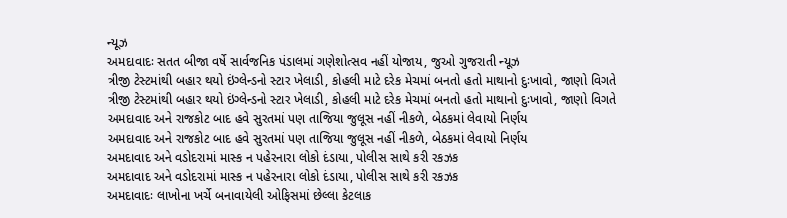ન્યૂઝ
અમદાવાદઃ સતત બીજા વર્ષે સાર્વજનિક પંડાલમાં ગણેશોત્સવ નહીં યોજાય, જુઓ ગુજરાતી ન્યૂઝ
ત્રીજી ટેસ્ટમાંથી બહાર થયો ઇંગ્લેન્ડનો સ્ટાર ખેલાડી, કોહલી માટે દરેક મેચમાં બનતો હતો માથાનો દુઃખાવો, જાણો વિગતે
ત્રીજી ટેસ્ટમાંથી બહાર થયો ઇંગ્લેન્ડનો સ્ટાર ખેલાડી, કોહલી માટે દરેક મેચમાં બનતો હતો માથાનો દુઃખાવો, જાણો વિગતે
અમદાવાદ અને રાજકોટ બાદ હવે સુરતમાં પણ તાજિયા જુલૂસ નહીં નીકળે, બેઠકમાં લેવાયો નિર્ણય
અમદાવાદ અને રાજકોટ બાદ હવે સુરતમાં પણ તાજિયા જુલૂસ નહીં નીકળે, બેઠકમાં લેવાયો નિર્ણય
અમદાવાદ અને વડોદરામાં માસ્ક ન પહેરનારા લોકો દંડાયા, પોલીસ સાથે કરી રકઝક
અમદાવાદ અને વડોદરામાં માસ્ક ન પહેરનારા લોકો દંડાયા, પોલીસ સાથે કરી રકઝક
અમદાવાદઃ લાખોના ખર્ચે બનાવાયેલી ઓફિસમાં છેલ્લા કેટલાક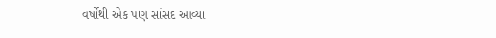વર્ષોથી એક પણ સાંસદ આવ્યા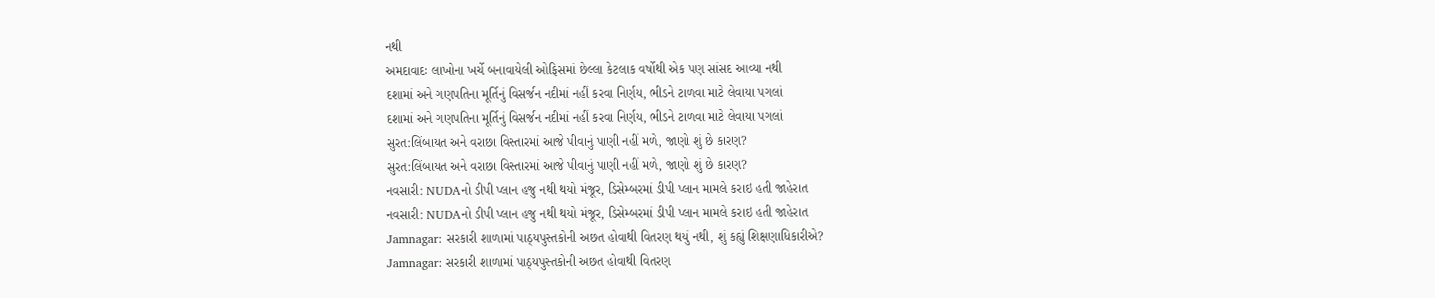નથી
અમદાવાદઃ લાખોના ખર્ચે બનાવાયેલી ઓફિસમાં છેલ્લા કેટલાક વર્ષોથી એક પણ સાંસદ આવ્યા નથી
દશામાં અને ગણપતિના મૂર્તિનું વિસર્જન નદીમાં નહીં કરવા નિર્ણય, ભીડને ટાળવા માટે લેવાયા પગલાં
દશામાં અને ગણપતિના મૂર્તિનું વિસર્જન નદીમાં નહીં કરવા નિર્ણય, ભીડને ટાળવા માટે લેવાયા પગલાં
સુરત:લિંબાયત અને વરાછા વિસ્તારમાં આજે પીવાનું પાણી નહીં મળે, જાણો શું છે કારણ?
સુરત:લિંબાયત અને વરાછા વિસ્તારમાં આજે પીવાનું પાણી નહીં મળે, જાણો શું છે કારણ?
નવસારી: NUDAનો ડીપી પ્લાન હજુ નથી થયો મંજૂર, ડિસેમ્બરમાં ડીપી પ્લાન મામલે કરાઇ હતી જાહેરાત
નવસારી: NUDAનો ડીપી પ્લાન હજુ નથી થયો મંજૂર, ડિસેમ્બરમાં ડીપી પ્લાન મામલે કરાઇ હતી જાહેરાત
Jamnagar: સરકારી શાળામાં પાઠ્યપુસ્તકોની અછત હોવાથી વિતરણ થયું નથી, શું કહ્યું શિક્ષણાધિકારીએ?
Jamnagar: સરકારી શાળામાં પાઠ્યપુસ્તકોની અછત હોવાથી વિતરણ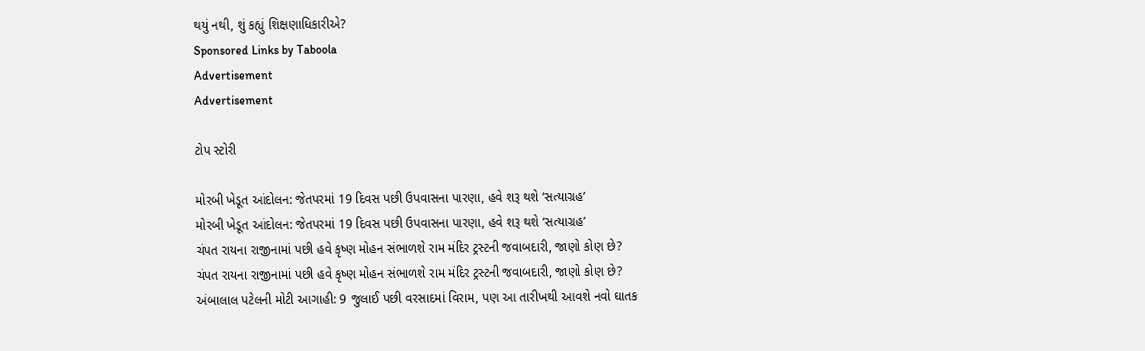થયું નથી, શું કહ્યું શિક્ષણાધિકારીએ?
Sponsored Links by Taboola
Advertisement
Advertisement

ટોપ સ્ટોરી

મોરબી ખેડૂત આંદોલન: જેતપરમાં 19 દિવસ પછી ઉપવાસના પારણા, હવે શરૂ થશે ‘સત્યાગ્રહ’
મોરબી ખેડૂત આંદોલન: જેતપરમાં 19 દિવસ પછી ઉપવાસના પારણા, હવે શરૂ થશે ‘સત્યાગ્રહ’
ચંપત રાયના રાજીનામાં પછી હવે કૃષ્ણ મોહન સંભાળશે રામ મંદિર ટ્રસ્ટની જવાબદારી, જાણો કોણ છે?
ચંપત રાયના રાજીનામાં પછી હવે કૃષ્ણ મોહન સંભાળશે રામ મંદિર ટ્રસ્ટની જવાબદારી, જાણો કોણ છે?
અંબાલાલ પટેલની મોટી આગાહી: 9 જુલાઈ પછી વરસાદમાં વિરામ, પણ આ તારીખથી આવશે નવો ઘાતક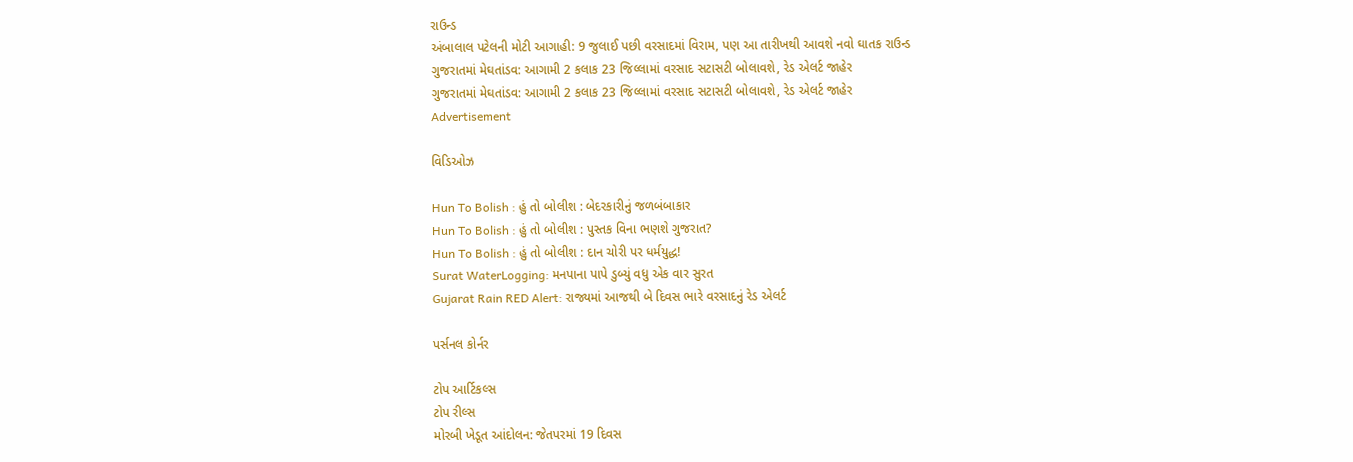રાઉન્ડ
અંબાલાલ પટેલની મોટી આગાહી: 9 જુલાઈ પછી વરસાદમાં વિરામ, પણ આ તારીખથી આવશે નવો ઘાતક રાઉન્ડ
ગુજરાતમાં મેઘતાંડવ: આગામી 2 કલાક 23 જિલ્લામાં વરસાદ સટાસટી બોલાવશે, રેડ એલર્ટ જાહેર
ગુજરાતમાં મેઘતાંડવ: આગામી 2 કલાક 23 જિલ્લામાં વરસાદ સટાસટી બોલાવશે, રેડ એલર્ટ જાહેર
Advertisement

વિડિઓઝ

Hun To Bolish : હું તો બોલીશ : બેદરકારીનું જળબંબાકાર
Hun To Bolish : હું તો બોલીશ : પુસ્તક વિના ભણશે ગુજરાત?
Hun To Bolish : હું તો બોલીશ : દાન ચોરી પર ધર્મયુદ્ધ!
Surat WaterLogging: મનપાના પાપે ડુબ્યું વધુ એક વાર સુરત
Gujarat Rain RED Alert: રાજ્યમાં આજથી બે દિવસ ભારે વરસાદનું રેડ એલર્ટ

પર્સનલ કોર્નર

ટોપ આર્ટિકલ્સ
ટોપ રીલ્સ
મોરબી ખેડૂત આંદોલન: જેતપરમાં 19 દિવસ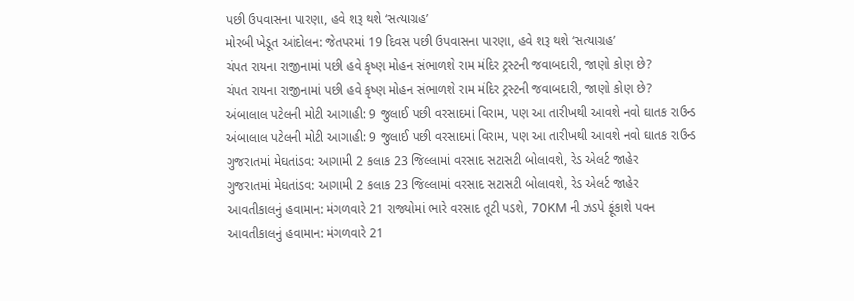પછી ઉપવાસના પારણા, હવે શરૂ થશે ‘સત્યાગ્રહ’
મોરબી ખેડૂત આંદોલન: જેતપરમાં 19 દિવસ પછી ઉપવાસના પારણા, હવે શરૂ થશે ‘સત્યાગ્રહ’
ચંપત રાયના રાજીનામાં પછી હવે કૃષ્ણ મોહન સંભાળશે રામ મંદિર ટ્રસ્ટની જવાબદારી, જાણો કોણ છે?
ચંપત રાયના રાજીનામાં પછી હવે કૃષ્ણ મોહન સંભાળશે રામ મંદિર ટ્રસ્ટની જવાબદારી, જાણો કોણ છે?
અંબાલાલ પટેલની મોટી આગાહી: 9 જુલાઈ પછી વરસાદમાં વિરામ, પણ આ તારીખથી આવશે નવો ઘાતક રાઉન્ડ
અંબાલાલ પટેલની મોટી આગાહી: 9 જુલાઈ પછી વરસાદમાં વિરામ, પણ આ તારીખથી આવશે નવો ઘાતક રાઉન્ડ
ગુજરાતમાં મેઘતાંડવ: આગામી 2 કલાક 23 જિલ્લામાં વરસાદ સટાસટી બોલાવશે, રેડ એલર્ટ જાહેર
ગુજરાતમાં મેઘતાંડવ: આગામી 2 કલાક 23 જિલ્લામાં વરસાદ સટાસટી બોલાવશે, રેડ એલર્ટ જાહેર
આવતીકાલનું હવામાન: મંગળવારે 21 રાજ્યોમાં ભારે વરસાદ તૂટી પડશે, 70KM ની ઝડપે ફૂંકાશે પવન
આવતીકાલનું હવામાન: મંગળવારે 21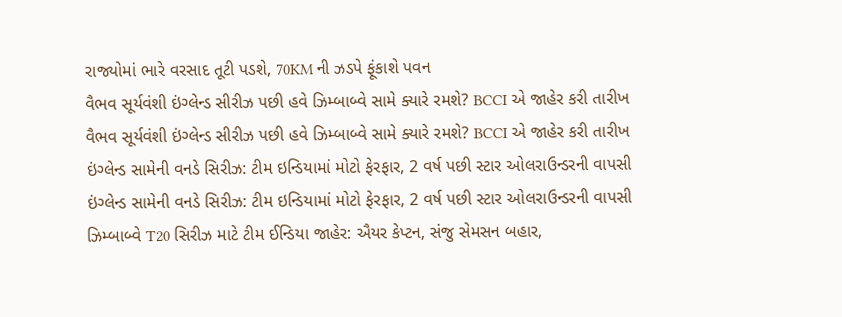રાજ્યોમાં ભારે વરસાદ તૂટી પડશે, 70KM ની ઝડપે ફૂંકાશે પવન
વૈભવ સૂર્યવંશી ઇંગ્લેન્ડ સીરીઝ પછી હવે ઝિમ્બાબ્વે સામે ક્યારે રમશે? BCCI એ જાહેર કરી તારીખ
વૈભવ સૂર્યવંશી ઇંગ્લેન્ડ સીરીઝ પછી હવે ઝિમ્બાબ્વે સામે ક્યારે રમશે? BCCI એ જાહેર કરી તારીખ
ઇંગ્લેન્ડ સામેની વનડે સિરીઝ: ટીમ ઇન્ડિયામાં મોટો ફેરફાર, 2 વર્ષ પછી સ્ટાર ઓલરાઉન્ડરની વાપસી
ઇંગ્લેન્ડ સામેની વનડે સિરીઝ: ટીમ ઇન્ડિયામાં મોટો ફેરફાર, 2 વર્ષ પછી સ્ટાર ઓલરાઉન્ડરની વાપસી
ઝિમ્બાબ્વે T20 સિરીઝ માટે ટીમ ઈન્ડિયા જાહેર: ઐયર કેપ્ટન, સંજુ સેમસન બહાર,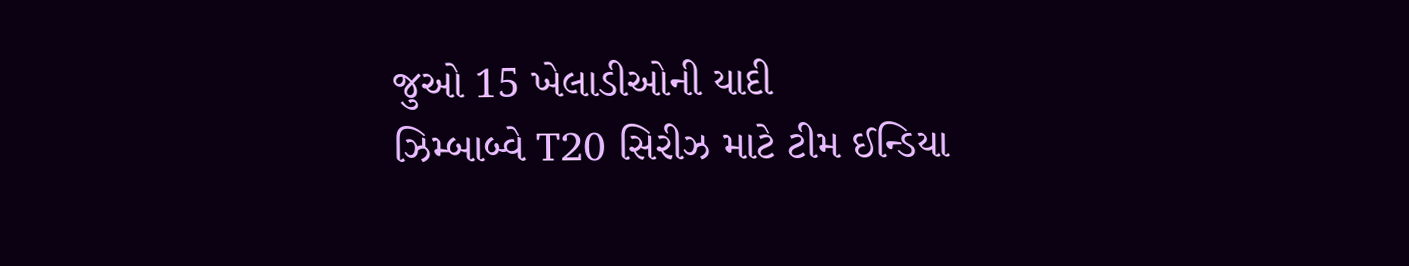જુઓ 15 ખેલાડીઓની યાદી
ઝિમ્બાબ્વે T20 સિરીઝ માટે ટીમ ઈન્ડિયા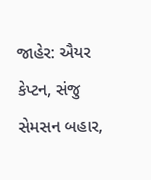જાહેર: ઐયર કેપ્ટન, સંજુ સેમસન બહાર,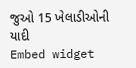જુઓ 15 ખેલાડીઓની યાદી
Embed widget